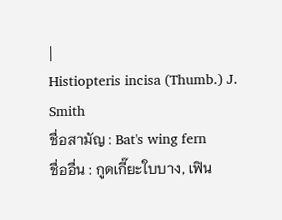|
Histiopteris incisa (Thumb.) J. Smith
ชื่อสามัญ : Bat's wing fern
ชื่ออื่น : กูดเกี๊ยะใบบาง, เฟิน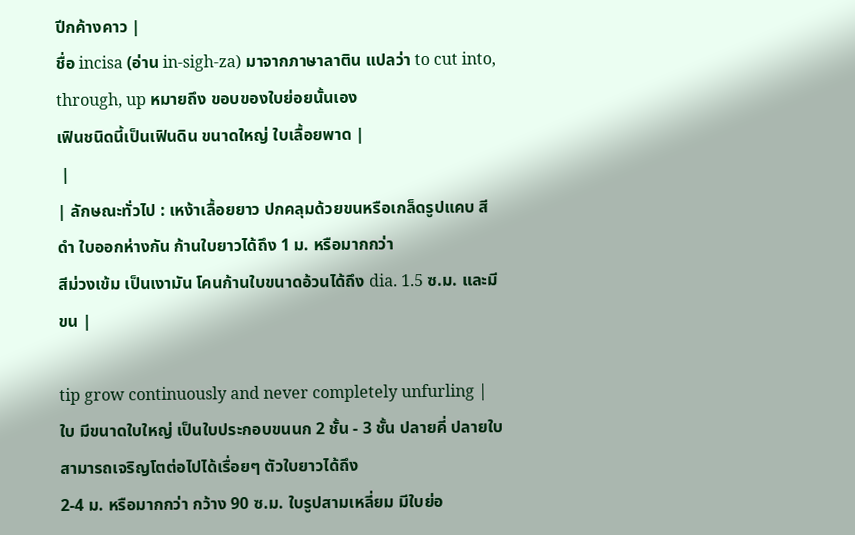ปีกค้างคาว |
ชื่อ incisa (อ่าน in-sigh-za) มาจากภาษาลาติน แปลว่า to cut into, through, up หมายถึง ขอบของใบย่อยนั้นเอง
เฟินชนิดนี้เป็นเฟินดิน ขนาดใหญ่ ใบเลื้อยพาด |
 |
| ลักษณะทั่วไป : เหง้าเลื้อยยาว ปกคลุมด้วยขนหรือเกล็ดรูปแคบ สีดำ ใบออกห่างกัน ก้านใบยาวได้ถึง 1 ม. หรือมากกว่า
สีม่วงเข้ม เป็นเงามัน โคนก้านใบขนาดอ้วนได้ถึง dia. 1.5 ซ.ม. และมีขน |

tip grow continuously and never completely unfurling |
ใบ มีขนาดใบใหญ่ เป็นใบประกอบขนนก 2 ชั้น - 3 ชั้น ปลายคี่ ปลายใบสามารถเจริญโตต่อไปได้เรื่อยๆ ตัวใบยาวได้ถึง
2-4 ม. หรือมากกว่า กว้าง 90 ซ.ม. ใบรูปสามเหลี่ยม มีใบย่อ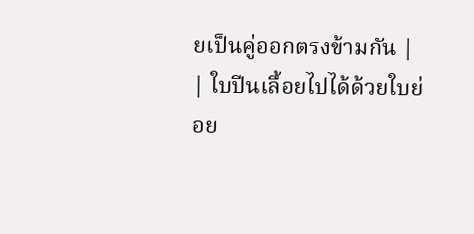ยเป็นคู่ออกตรงข้ามกัน |
| ใบปีนเลื้อยไปได้ด้วยใบย่อย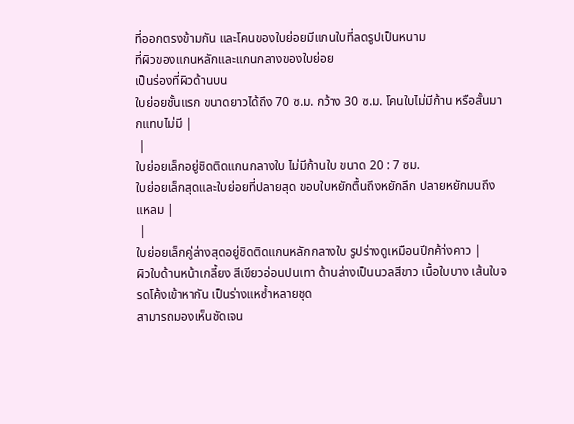ที่ออกตรงข้ามกัน และโคนของใบย่อยมีแกนใบที่ลดรูปเป็นหนาม
ที่ผิวของแกนหลักและแกนกลางของใบย่อย
เป็นร่องที่ผิวด้านบน
ใบย่อยชั้นแรก ขนาดยาวได้ถึง 70 ซ.ม. กว้าง 30 ซ.ม. โคนใบไม่มีก้าน หรือสั้นมากแทบไม่มี |
 |
ใบย่อยเล็กอยู่ชิดติดแกนกลางใบ ไม่มีก้านใบ ขนาด 20 : 7 ซม.
ใบย่อยเล็กสุดและใบย่อยที่ปลายสุด ขอบใบหยักตื้นถึงหยักลึก ปลายหยักมนถึงแหลม |
 |
ใบย่อยเล็กคู่ล่างสุดอยู่ชิดติดแกนหลักกลางใบ รูปร่างดูเหมือนปีกค้า่งคาว |
ผิวใบด้านหน้าเกลี้ยง สีเขียวอ่อนปนเทา ด้านล่างเป็นนวลสีขาว เนื้อใบบาง เส้นใบจรดโค้งเข้าหากัน เป็นร่างแหซ้ำหลายชุด
สามารถมองเห็นชัดเจน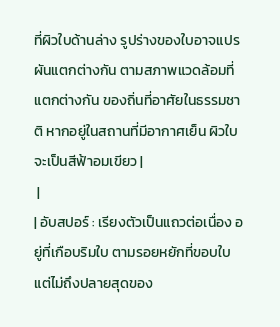ที่ผิวใบด้านล่าง รูปร่างของใบอาจแปรผันแตกต่างกัน ตามสภาพแวดล้อมที่แตกต่างกัน ของถิ่นที่อาศัยในธรรมชาติ หากอยู่ในสถานที่มีอากาศเย็น ผิวใบจะเป็นสีฟ้าอมเขียว |
 |
| อับสปอร์ : เรียงตัวเป็นแถวต่อเนื่อง อยู่ที่เกือบริมใบ ตามรอยหยักที่ขอบใบ แต่ไม่ถึงปลายสุดของ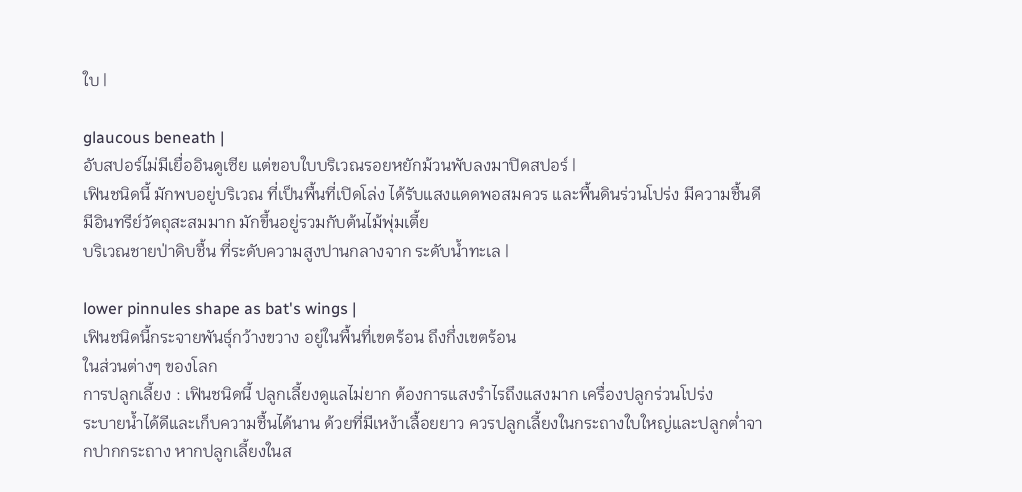ใบ |

glaucous beneath |
อับสปอร์ไม่มีเยื่ออินดูเซีย แต่ขอบใบบริเวณรอยหยักม้วนพับลงมาปิดสปอร์ |
เฟินชนิดนี้ มักพบอยู่บริเวณ ที่เป็นพื้นที่เปิดโล่ง ได้รับแสงแดดพอสมควร และพื้นดินร่วนโปร่ง มีความชื้นดี มีอินทรีย์วัตถุสะสมมาก มักขึ้นอยู่รวมกับต้นไม้พุ่มเตี้ย
บริเวณชายป่าดิบชื้น ที่ระดับความสูงปานกลางจาก ระดับน้ำทะเล |

lower pinnules shape as bat's wings |
เฟินชนิดนี้กระจายพันธุ์กว้างขวาง อยู่ในพื้นที่เขตร้อน ถึงกึ่งเขตร้อน
ในส่วนต่างๆ ของโลก
การปลูกเลี้ยง : เฟินชนิดนี้ ปลูกเลี้ยงดูแลไม่ยาก ต้องการแสงรำไรถึงแสงมาก เครื่องปลูกร่วนโปร่ง
ระบายน้ำได้ดีและเก็บความชื้นได้นาน ด้วยที่มีเหง้าเลื้อยยาว ควรปลูกเลี้ยงในกระถางใบใหญ่และปลูกต่ำจากปากกระถาง หากปลูกเลี้ยงในส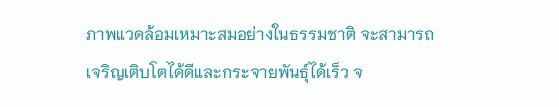ภาพแวดล้อมเหมาะสมอย่างในธรรมชาติ จะสามารถเจริญเติบโตได้ดีและกระจายพันธุ์ได้เร็ว จ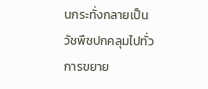นกระทั่งกลายเป็นวัชพืชปกคลุมไปทั่ว
การขยาย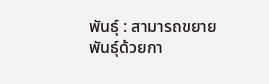พันธุ์ : สามารถขยายพันธุ์ด้วยกา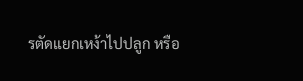รตัดแยกเหง้าไปปลูก หรือ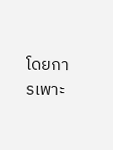โดยการเพาะ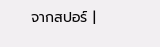จากสปอร์ |